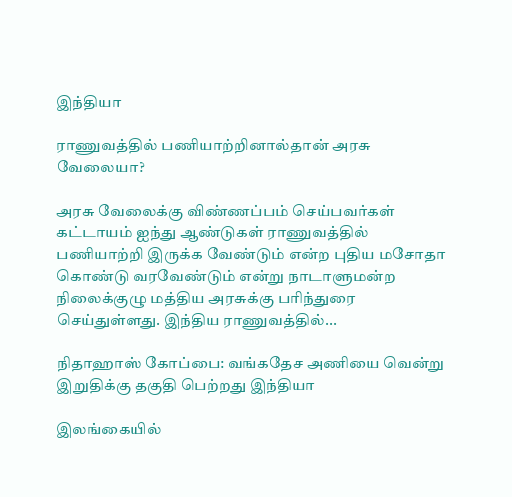இந்தியா

ராணுவத்தில் பணியாற்றினால்தான் அரசு வேலையா?

அரசு வேலைக்கு விண்ணப்பம் செய்பவர்கள் கட்டாயம் ஐந்து ஆண்டுகள் ராணுவத்தில் பணியாற்றி இருக்க வேண்டும் என்ற புதிய மசோதா கொண்டு வரவேண்டும் என்று நாடாளுமன்ற நிலைக்குழு மத்திய அரசுக்கு பரிந்துரை செய்துள்ளது. இந்திய ராணுவத்தில்...

நிதாஹாஸ் கோப்பை: வங்கதேச அணியை வென்று இறுதிக்கு தகுதி பெற்றது இந்தியா

இலங்கையில்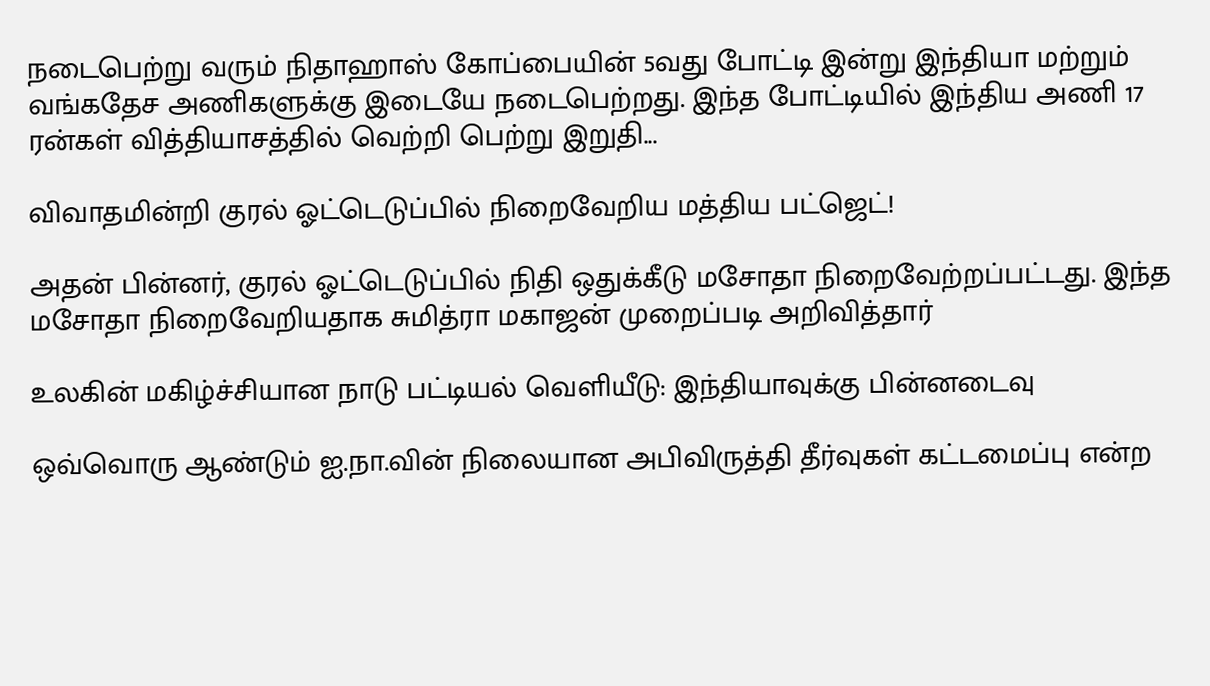நடைபெற்று வரும் நிதாஹாஸ் கோப்பையின் 5வது போட்டி இன்று இந்தியா மற்றும் வங்கதேச அணிகளுக்கு இடையே நடைபெற்றது. இந்த போட்டியில் இந்திய அணி 17 ரன்கள் வித்தியாசத்தில் வெற்றி பெற்று இறுதி...

விவாதமின்றி குரல் ஓட்டெடுப்பில் நிறைவேறிய மத்திய பட்ஜெட்!

அதன் பின்னர், குரல் ஓட்டெடுப்பில் நிதி ஒதுக்கீடு மசோதா நிறைவேற்றப்பட்டது. இந்த மசோதா நிறைவேறியதாக சுமித்ரா மகாஜன் முறைப்படி அறிவித்தார்

உலகின் மகிழ்ச்சியான நாடு பட்டியல் வெளியீடு: இந்தியாவுக்கு பின்னடைவு

ஒவ்வொரு ஆண்டும் ஐ.நா.வின் நிலையான அபிவிருத்தி தீர்வுகள் கட்டமைப்பு என்ற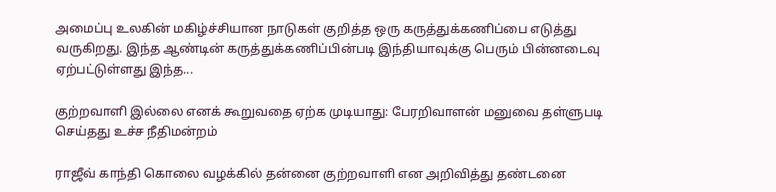அமைப்பு உலகின் மகிழ்ச்சியான நாடுகள் குறித்த ஒரு கருத்துக்கணிப்பை எடுத்து வருகிறது. இந்த ஆண்டின் கருத்துக்கணிப்பின்படி இந்தியாவுக்கு பெரும் பின்னடைவு ஏற்பட்டுள்ளது இந்த...

குற்றவாளி இல்லை எனக் கூறுவதை ஏற்க முடியாது: பேரறிவாளன் மனுவை தள்ளுபடி செய்தது உச்ச நீதிமன்றம்

ராஜீவ் காந்தி கொலை வழக்கில் தன்னை குற்றவாளி என அறிவித்து தண்டனை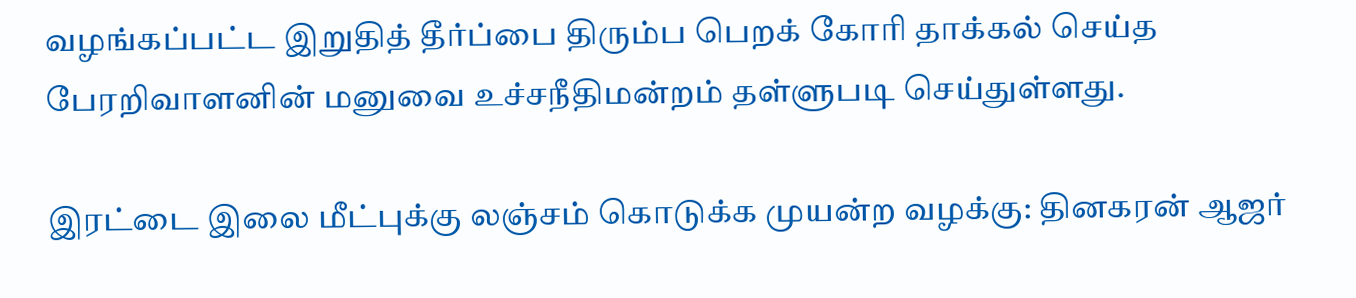வழங்கப்பட்ட இறுதித் தீர்ப்பை திரும்ப பெறக் கோரி தாக்கல் செய்த பேரறிவாளனின் மனுவை உச்சநீதிமன்றம் தள்ளுபடி செய்துள்ளது.

இரட்டை இலை மீட்புக்கு லஞ்சம் கொடுக்க முயன்ற வழக்கு: தினகரன் ஆஜர்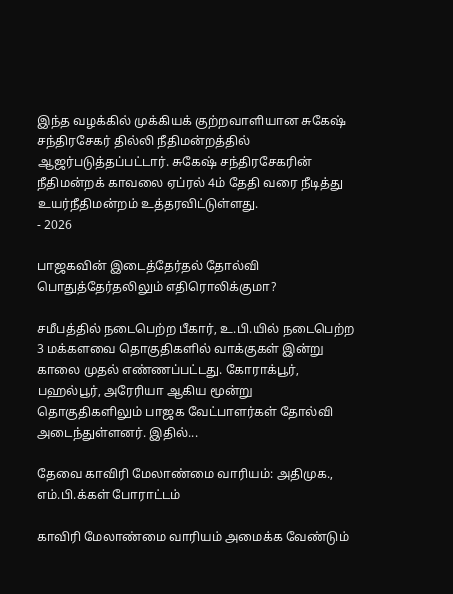இந்த வழக்கில் முக்கியக் குற்றவாளியான சுகேஷ் சந்திரசேகர் தில்லி நீதிமன்றத்தில் ஆஜர்படுத்தப்பட்டார். சுகேஷ் சந்திரசேகரின் நீதிமன்றக் காவலை ஏப்ரல் 4ம் தேதி வரை நீடித்து உயர்நீதிமன்றம் உத்தரவிட்டுள்ளது.
- 2026

பாஜகவின் இடைத்தேர்தல் தோல்வி பொதுத்தேர்தலிலும் எதிரொலிக்குமா?

சமீபத்தில் நடைபெற்ற பீகார், உ.பி.யில் நடைபெற்ற 3 மக்களவை தொகுதிகளில் வாக்குகள் இன்று காலை முதல் எண்ணப்பட்டது. கோராக்பூர், பஹல்பூர், அரேரியா ஆகிய மூன்று தொகுதிகளிலும் பாஜக வேட்பாளர்கள் தோல்வி அடைந்துள்ளனர். இதில்...

தேவை காவிரி மேலாண்மை வாரியம்: அதிமுக., எம்.பி.க்கள் போராட்டம்

காவிரி மேலாண்மை வாரியம் அமைக்க வேண்டும்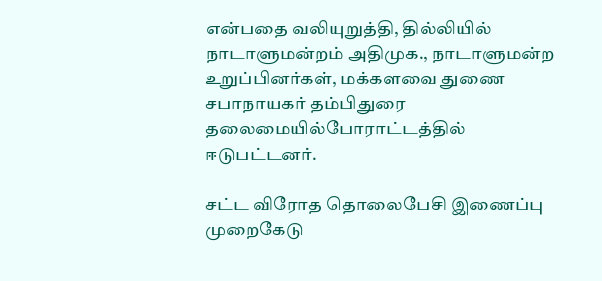என்பதை வலியுறுத்தி, தில்லியில் நாடாளுமன்றம் அதிமுக., நாடாளுமன்ற உறுப்பினர்கள், மக்களவை துணை சபாநாயகர் தம்பிதுரை தலைமையில்போராட்டத்தில் ஈடுபட்டனர்.

சட்ட விரோத தொலைபேசி இணைப்பு முறைகேடு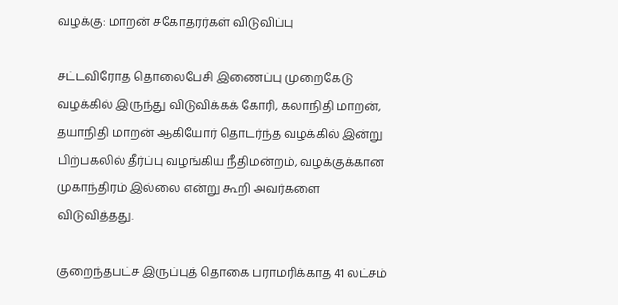வழக்கு: மாறன் சகோதரர்கள் விடுவிப்பு

சட்டவிரோத தொலைபேசி இணைப்பு முறைகேடு வழக்கில் இருந்து விடுவிக்கக் கோரி, கலாநிதி மாறன், தயாநிதி மாறன் ஆகியோர் தொடர்ந்த வழக்கில் இன்று பிற்பகலில் தீர்ப்பு வழங்கிய நீதிமன்றம், வழக்குக்கான முகாந்திரம் இல்லை என்று கூறி அவர்களை விடுவித்தது.

குறைந்தபட்ச இருப்புத் தொகை பராமரிக்காத 41 லட்சம்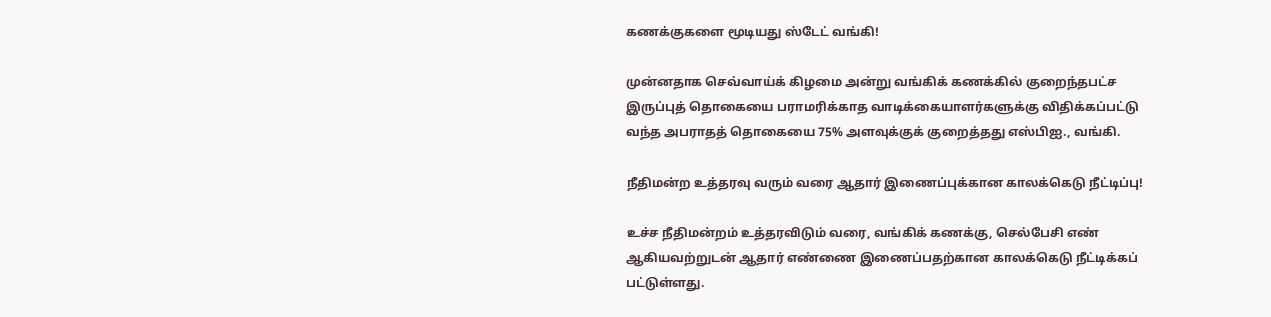கணக்குகளை மூடியது ஸ்டேட் வங்கி!

முன்னதாக செவ்வாய்க் கிழமை அன்று வங்கிக் கணக்கில் குறைந்தபட்ச இருப்புத் தொகையை பராமரிக்காத வாடிக்கையாளர்களுக்கு விதிக்கப்பட்டு வந்த அபராதத் தொகையை 75% அளவுக்குக் குறைத்தது எஸ்பிஐ., வங்கி.

நீதிமன்ற உத்தரவு வரும் வரை ஆதார் இணைப்புக்கான காலக்கெடு நீட்டிப்பு!

உச்ச நீதிமன்றம் உத்தரவிடும் வரை, வங்கிக் கணக்கு, செல்பேசி எண் ஆகியவற்றுடன் ஆதார் எண்ணை இணைப்பதற்கான காலக்கெடு நீட்டிக்கப் பட்டுள்ளது.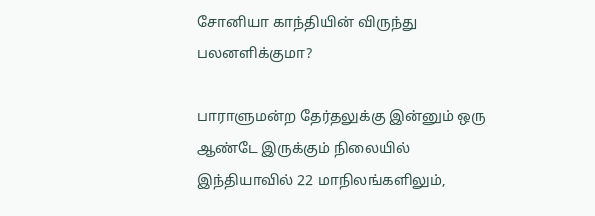சோனியா காந்தியின் விருந்து பலனளிக்குமா?

பாராளுமன்ற தேர்தலுக்கு இன்னும் ஒரு ஆண்டே இருக்கும் நிலையில் இந்தியாவில் 22 மாநிலங்களிலும்,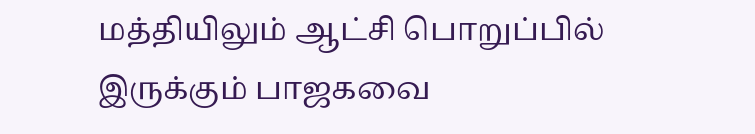மத்தியிலும் ஆட்சி பொறுப்பில் இருக்கும் பாஜகவை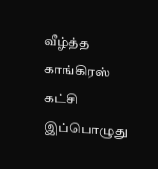வீழ்த்த காங்கிரஸ் கட்சி இப்பொழுது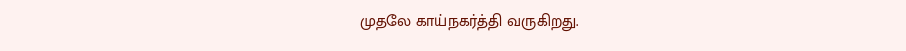முதலே காய்நகர்த்தி வருகிறது.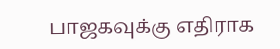பாஜகவுக்கு எதிராக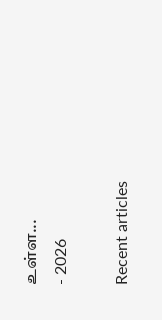உள்ள...
- 2026

Recent articles